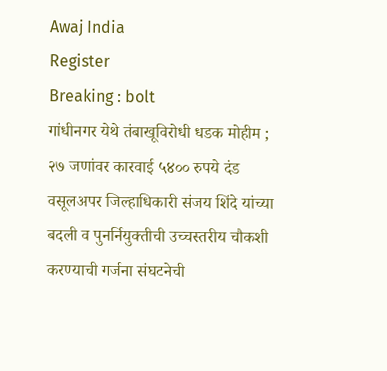Awaj India
Register
Breaking : bolt
गांधीनगर येथे तंबाखूविरोधी धडक मोहीम ; २७ जणांवर कारवाई ५४०० रुपये दंड वसूलअपर जिल्हाधिकारी संजय शिंदे यांच्या बदली व पुनर्नियुक्तीची उच्चस्तरीय चौकशी करण्याची गर्जना संघटनेची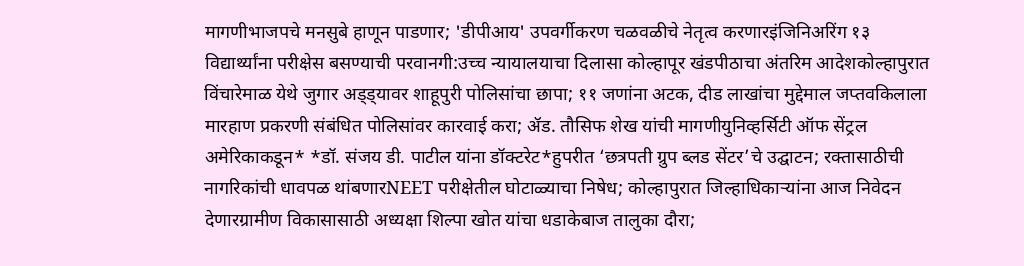मागणीभाजपचे मनसुबे हाणून पाडणार; 'डीपीआय' उपवर्गीकरण चळवळीचे नेतृत्व करणारइंजिनिअरिंग १३ विद्यार्थ्यांना परीक्षेस बसण्याची परवानगी:उच्च न्यायालयाचा दिलासा कोल्हापूर खंडपीठाचा अंतरिम आदेशकोल्हापुरात विंचारेमाळ येथे जुगार अड्ड्यावर शाहूपुरी पोलिसांचा छापा; ११ जणांना अटक, दीड लाखांचा मुद्देमाल जप्तवकिलाला मारहाण प्रकरणी संबंधित पोलिसांवर कारवाई करा; ॲड. तौसिफ शेख यांची मागणीयुनिव्हर्सिटी ऑफ सेंट्रल अमेरिकाकडून* *डॉ. संजय डी. पाटील यांना डॉक्टरेट*हुपरीत ‘छत्रपती ग्रुप ब्लड सेंटर’चे उद्घाटन; रक्तासाठीची नागरिकांची धावपळ थांबणारNEET परीक्षेतील घोटाळ्याचा निषेध; कोल्हापुरात जिल्हाधिकाऱ्यांना आज निवेदन देणारग्रामीण विकासासाठी अध्यक्षा शिल्पा खोत यांचा धडाकेबाज तालुका दौरा;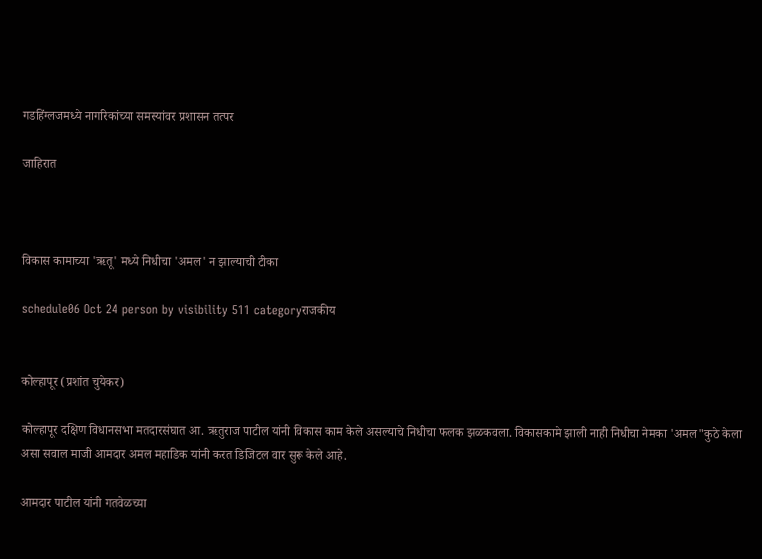गडहिंग्लजमध्ये नागरिकांच्या समस्यांवर प्रशासन तत्पर

जाहिरात



विकास कामाच्या 'ऋतू' मध्ये निधीचा 'अमल' न झाल्याची टीका

schedule06 Oct 24 person by visibility 511 categoryराजकीय


कोल्हापूर (प्रशांत चुयेकर)

कोल्हापूर दक्षिण विधानसभा मतदारसंघात आ. ऋतुराज पाटील यांनी विकास काम केले असल्याचे निधीचा फलक झळकवला. विकासकामे झाली नाही निधीचा नेमका 'अमल"कुठे केला असा सवाल माजी आमदार अमल महाडिक यांनी करत डिजिटल वार सुरू केले आहे.

आमदार पाटील यांनी गतवेळच्या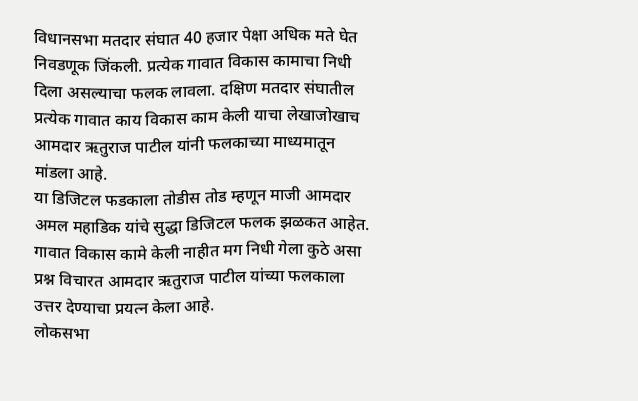विधानसभा मतदार संघात 40 हजार पेक्षा अधिक मते घेत निवडणूक जिंकली. प्रत्येक गावात विकास कामाचा निधी दिला असल्याचा फलक लावला. दक्षिण मतदार संघातील प्रत्येक गावात काय विकास काम केली याचा लेखाजोखाच आमदार ऋतुराज पाटील यांनी फलकाच्या माध्यमातून मांडला आहे.
या डिजिटल फडकाला तोडीस तोड म्हणून माजी आमदार अमल महाडिक यांचे सुद्धा डिजिटल फलक झळकत आहेत. गावात विकास कामे केली नाहीत मग निधी गेला कुठे असा प्रश्न विचारत आमदार ऋतुराज पाटील यांच्या फलकाला उत्तर देण्याचा प्रयत्न केला आहे.
लोकसभा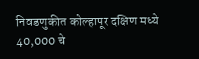निवडणुकीत कोल्हापूर दक्षिण मध्ये 40,000 चे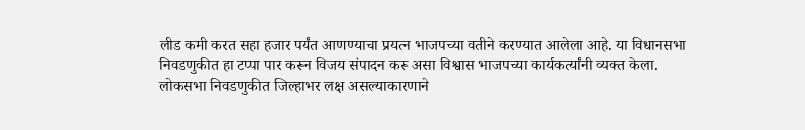लीड कमी करत सहा हजार पर्यंत आणण्याचा प्रयत्न भाजपच्या वतीने करण्यात आलेला आहे. या विधानसभा निवडणुकीत हा टप्पा पार करून विजय संपादन करू असा विश्वास भाजपच्या कार्यकर्त्यांनी व्यक्त केला.
लोकसभा निवडणुकीत जिल्हाभर लक्ष असल्याकारणाने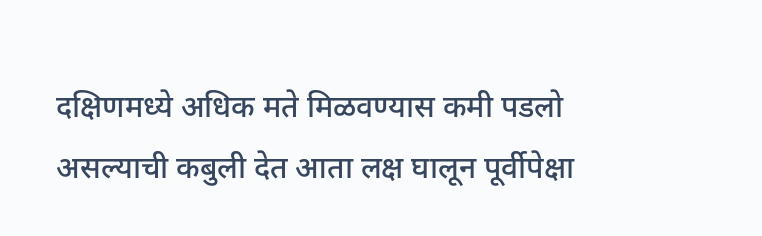दक्षिणमध्ये अधिक मते मिळवण्यास कमी पडलो असल्याची कबुली देत आता लक्ष घालून पूर्वीपेक्षा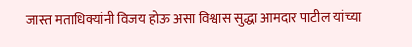जास्त मताधिक्यांनी विजय होऊ असा विश्वास सुद्धा आमदार पाटील यांच्या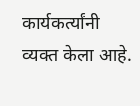कार्यकर्त्यांनी व्यक्त केला आहे.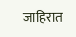जाहिरात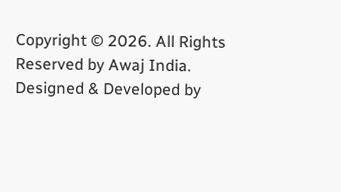Copyright © 2026. All Rights Reserved by Awaj India.
Designed & Developed by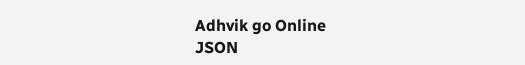Adhvik go Online
JSON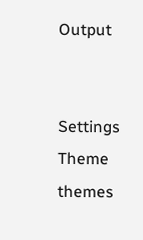Output


Settings
Theme
themes